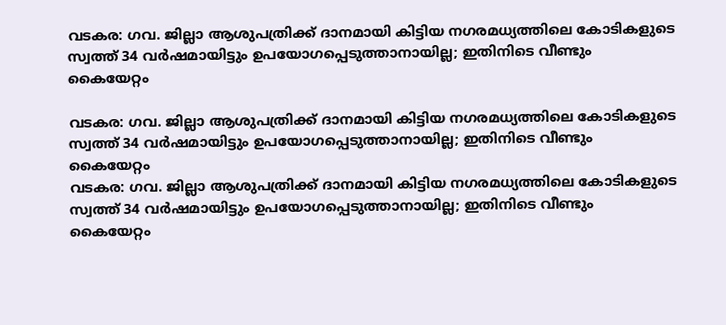വടകര: ഗവ. ജില്ലാ ആശുപത്രിക്ക് ദാനമായി കിട്ടിയ നഗരമധ്യത്തിലെ കോടികളുടെ സ്വത്ത് 34 വർഷമായിട്ടും ഉപയോഗപ്പെടുത്താനായില്ല; ഇതിനിടെ വീണ്ടും കൈയേറ്റം

വടകര: ഗവ. ജില്ലാ ആശുപത്രിക്ക് ദാനമായി കിട്ടിയ നഗരമധ്യത്തിലെ കോടികളുടെ സ്വത്ത് 34 വർഷമായിട്ടും ഉപയോഗപ്പെടുത്താനായില്ല; ഇതിനിടെ വീണ്ടും കൈയേറ്റം
വടകര: ഗവ. ജില്ലാ ആശുപത്രിക്ക് ദാനമായി കിട്ടിയ നഗരമധ്യത്തിലെ കോടികളുടെ സ്വത്ത് 34 വർഷമായിട്ടും ഉപയോഗപ്പെടുത്താനായില്ല; ഇതിനിടെ വീണ്ടും കൈയേറ്റം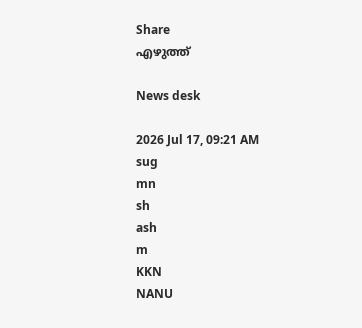Share
എഴുത്ത്

News desk

2026 Jul 17, 09:21 AM
sug
mn
sh
ash
m
KKN
NANU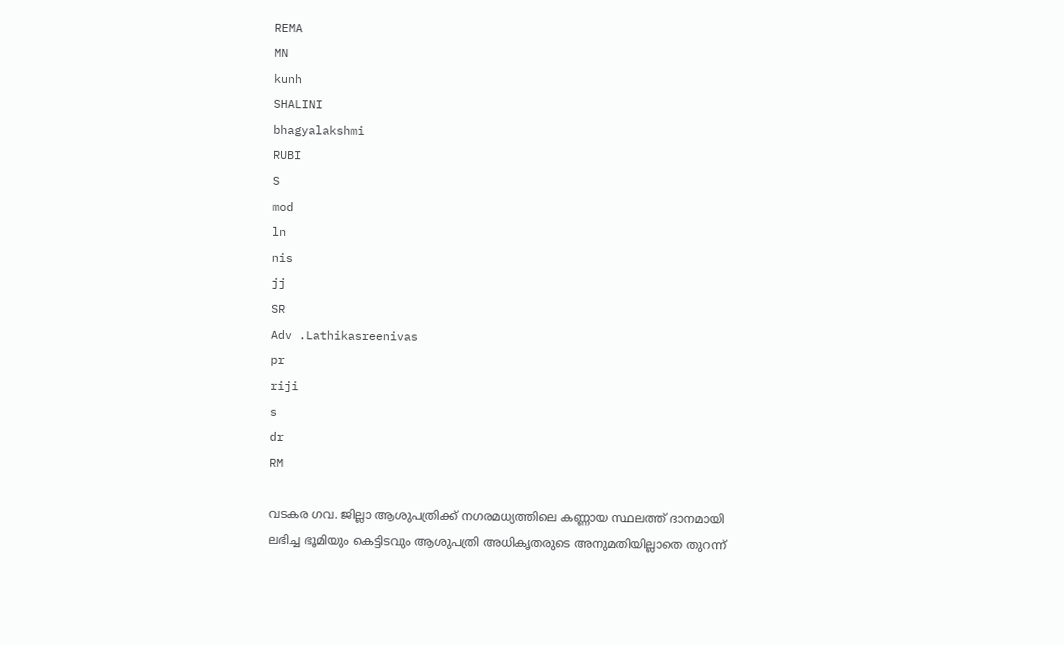REMA
MN
kunh
SHALINI
bhagyalakshmi
RUBI
S
mod
ln
nis
jj
SR
Adv .Lathikasreenivas
pr
riji
s
dr
RM

വടകര ഗവ. ജില്ലാ ആശുപത്രിക്ക് നഗരമധ്യത്തിലെ കണ്ണായ സ്ഥലത്ത് ദാനമായി ലഭിച്ച ഭൂമിയും കെട്ടിടവും ആശുപത്രി അധികൃതരുടെ അനുമതിയില്ലാതെ തുറന്ന്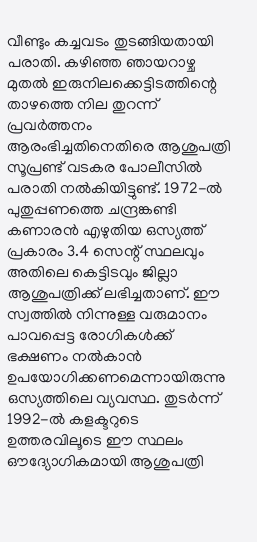വീണ്ടും കച്ചവടം തുടങ്ങിയതായി പരാതി. കഴിഞ്ഞ ഞായറാഴ്ച മുതൽ ഇരുനിലക്കെട്ടിടത്തിന്റെ താഴത്തെ നില തുറന്ന് പ്രവർത്തനം ആരംഭിച്ചതിനെതിരെ ആശുപത്രി സൂപ്രണ്ട് വടകര പോലീസിൽ പരാതി നൽകിയിട്ടുണ്ട്. 1972-ൽ പുതുപ്പണത്തെ ചന്ദ്രങ്കണ്ടി കണാരൻ എഴുതിയ ഒസ്യത്ത് പ്രകാരം 3.4 സെന്റ് സ്ഥലവും അതിലെ കെട്ടിടവും ജില്ലാ ആശുപത്രിക്ക് ലഭിച്ചതാണ്. ഈ സ്വത്തിൽ നിന്നുള്ള വരുമാനം പാവപ്പെട്ട രോഗികൾക്ക് ഭക്ഷണം നൽകാൻ ഉപയോഗിക്കണമെന്നായിരുന്നു ഒസ്യത്തിലെ വ്യവസ്ഥ. തുടർന്ന് 1992-ൽ കളക്ടറുടെ ഉത്തരവിലൂടെ ഈ സ്ഥലം ഔദ്യോഗികമായി ആശുപത്രി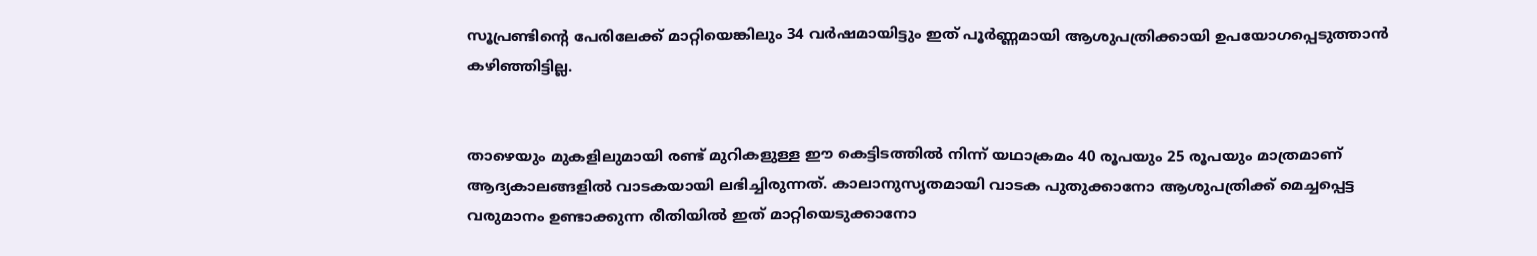സൂപ്രണ്ടിന്റെ പേരിലേക്ക് മാറ്റിയെങ്കിലും 34 വർഷമായിട്ടും ഇത് പൂർണ്ണമായി ആശുപത്രിക്കായി ഉപയോഗപ്പെടുത്താൻ കഴിഞ്ഞിട്ടില്ല.


താഴെയും മുകളിലുമായി രണ്ട് മുറികളുള്ള ഈ കെട്ടിടത്തിൽ നിന്ന് യഥാക്രമം 40 രൂപയും 25 രൂപയും മാത്രമാണ് ആദ്യകാലങ്ങളിൽ വാടകയായി ലഭിച്ചിരുന്നത്. കാലാനുസൃതമായി വാടക പുതുക്കാനോ ആശുപത്രിക്ക് മെച്ചപ്പെട്ട വരുമാനം ഉണ്ടാക്കുന്ന രീതിയിൽ ഇത് മാറ്റിയെടുക്കാനോ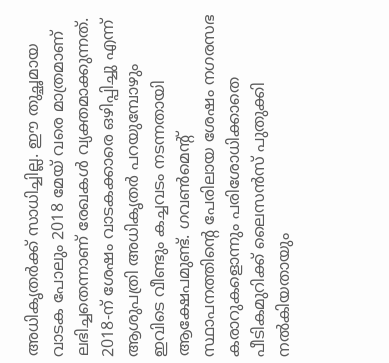അധികൃതർക്ക് സാധിച്ചില്ല. ഈ തുച്ഛമായ വാടക പോലും 2018 മേയ് വരെ മാത്രമാണ് ലഭിച്ചതെന്നാണ് രേഖകൾ വ്യക്തമാക്കുന്നത്. 2018-ന് ശേഷം വാടകക്കാരെ ഒഴിപ്പിച്ചു എന്ന് ആശുപത്രി അധികൃതർ പറയുമ്പോഴും ഇവിടെ വീണ്ടും കച്ചവടം നടന്നതായി ആക്ഷേപമുണ്ട്. ഗവൺമെന്റ് സ്ഥാപനത്തിന്റെ പേരിലായ ശേഷം നഗരസഭ കരാറുകളൊന്നും പരിശോധിക്കാതെ പീടികമുറിക്ക് ലൈസൻസ് പുതുക്കി നൽകിയതായും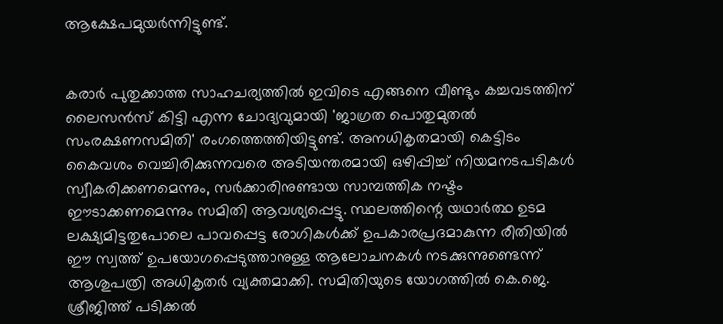ആക്ഷേപമുയർന്നിട്ടുണ്ട്.


കരാർ പുതുക്കാത്ത സാഹചര്യത്തിൽ ഇവിടെ എങ്ങനെ വീണ്ടും കച്ചവടത്തിന് ലൈസൻസ് കിട്ടി എന്ന ചോദ്യവുമായി 'ജാഗ്രത പൊതുമുതൽ സംരക്ഷണസമിതി' രംഗത്തെത്തിയിട്ടുണ്ട്. അനധികൃതമായി കെട്ടിടം കൈവശം വെച്ചിരിക്കുന്നവരെ അടിയന്തരമായി ഒഴിപ്പിച്ച് നിയമനടപടികൾ സ്വീകരിക്കണമെന്നും, സർക്കാരിനുണ്ടായ സാമ്പത്തിക നഷ്ടം ഈടാക്കണമെന്നും സമിതി ആവശ്യപ്പെട്ടു. സ്ഥലത്തിന്റെ യഥാർത്ഥ ഉടമ ലക്ഷ്യമിട്ടതുപോലെ പാവപ്പെട്ട രോഗികൾക്ക് ഉപകാരപ്രദമാകുന്ന രീതിയിൽ ഈ സ്വത്ത് ഉപയോഗപ്പെടുത്താനുള്ള ആലോചനകൾ നടക്കുന്നുണ്ടെന്ന് ആശുപത്രി അധികൃതർ വ്യക്തമാക്കി. സമിതിയുടെ യോഗത്തിൽ കെ.ജെ. ശ്രീജിത്ത് പടിക്കൽ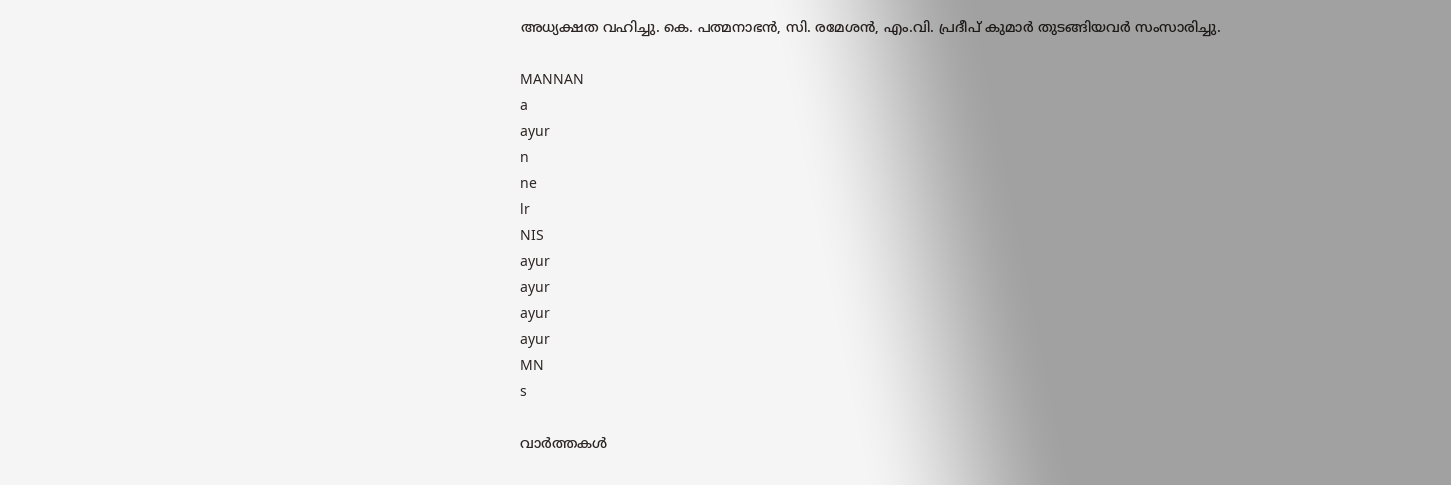അധ്യക്ഷത വഹിച്ചു. കെ. പത്മനാഭൻ, സി. രമേശൻ, എം.വി. പ്രദീപ് കുമാർ തുടങ്ങിയവർ സംസാരിച്ചു.

MANNAN
a
ayur
n
ne
lr
NIS
ayur
ayur
ayur
ayur
MN
s

വാർത്തകൾ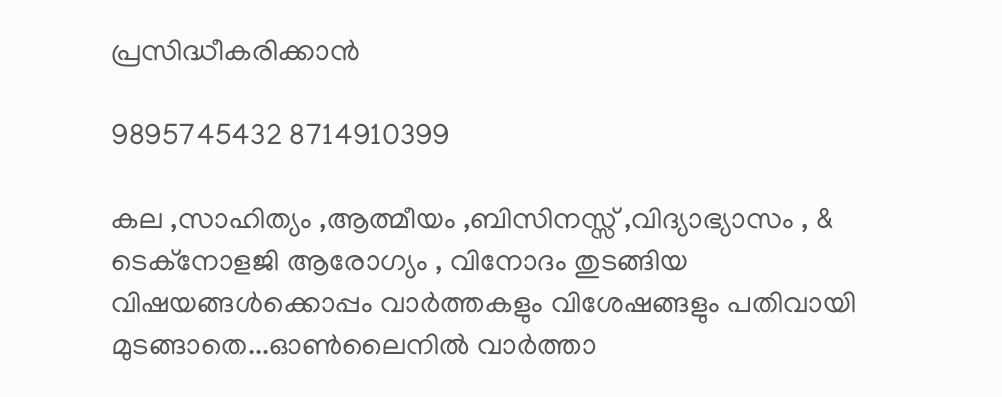പ്രസിദ്ധീകരിക്കാൻ

9895745432 8714910399

കല ,സാഹിത്യം ,ആത്മീയം ,ബിസിനസ്സ് ,വിദ്യാഭ്യാസം , & ടെക്‌നോളജി ആരോഗ്യം , വിനോദം തുടങ്ങിയ വിഷയങ്ങൾക്കൊപ്പം വാർത്തകളും വിശേഷങ്ങളും പതിവായി മുടങ്ങാതെ...ഓൺലൈനിൽ വാർത്താ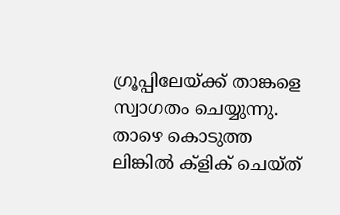ഗ്രൂപ്പിലേയ്ക്ക് താങ്കളെ സ്വാഗതം ചെയ്യുന്നു. താഴെ കൊടുത്ത ലിങ്കിൽ ക്ളിക് ചെയ്‌ത്‌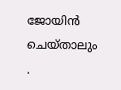ജോയിൻ ചെയ്‌താലും .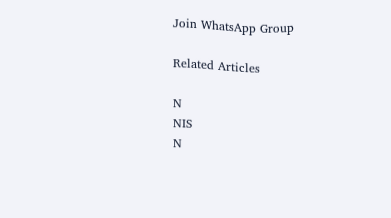Join WhatsApp Group

Related Articles

N
NIS
N